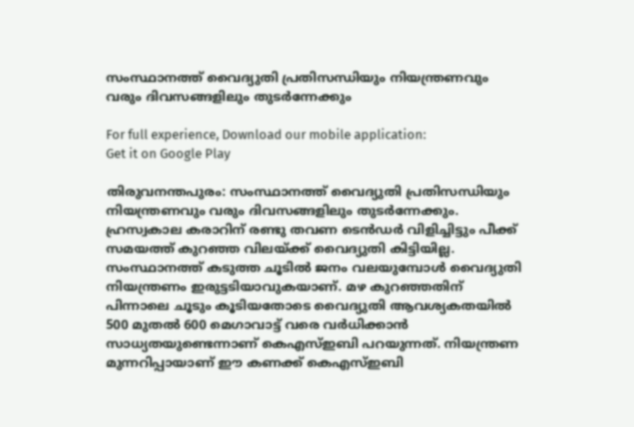സംസ്ഥാനത്ത് വൈദ്യുതി പ്രതിസന്ധിയും നിയന്ത്രണവും വരും ദിവസങ്ങളിലും തുടര്‍ന്നേക്കും

For full experience, Download our mobile application:
Get it on Google Play

തിരുവനന്തപുരം: സംസ്ഥാനത്ത് വൈദ്യുതി പ്രതിസന്ധിയും നിയന്ത്രണവും വരും ദിവസങ്ങളിലും തുടര്‍ന്നേക്കും. ഹ്രസ്വകാല കരാറിന് രണ്ടു തവണ ടെന്‍ഡര്‍ വിളിച്ചിട്ടും പീക്ക് സമയത്ത് കുറഞ്ഞ വിലയ്ക്ക് വൈദ്യുതി കിട്ടിയില്ല. സംസ്ഥാനത്ത്‌ കടുത്ത ചൂടിൽ ജനം വലയുമ്പോൾ വൈദ്യുതി നിയന്ത്രണം ഇരുട്ടടിയാവുകയാണ്. മഴ കുറഞ്ഞതിന് പിന്നാലെ ചൂടും കൂടിയതോടെ വൈദ്യുതി ആവശ്യകതയിൽ 500 മുതൽ 600 മെഗാവാട്ട് വരെ വര്‍ധിക്കാൻ സാധ്യതയുണ്ടെന്നാണ് കെഎസ്ഇബി പറയുന്നത്. നിയന്ത്രണ മുന്നറിപ്പായാണ് ഈ കണക്ക് കെഎസ്ഇബി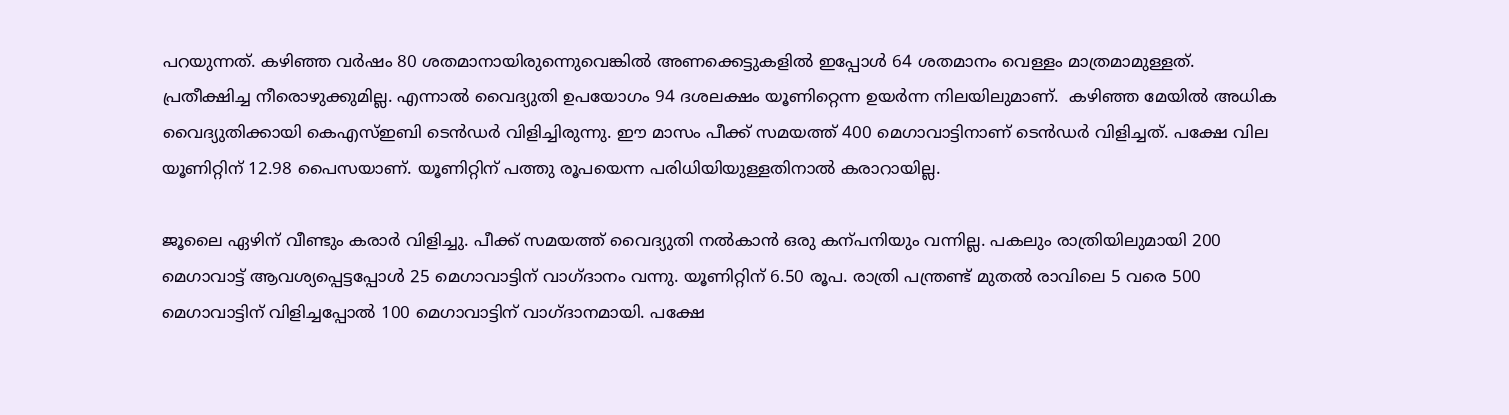പറയുന്നത്. കഴിഞ്ഞ വര്‍ഷം 80 ശതമാനായിരുന്നെുവെങ്കിൽ അണക്കെട്ടുകളിൽ ഇപ്പോള്‍ 64 ശതമാനം വെള്ളം മാത്രമാമുള്ളത്. പ്രതീക്ഷിച്ച നീരൊഴുക്കുമില്ല. എന്നാൽ വൈദ്യുതി ഉപയോഗം 94 ദശലക്ഷം യൂണിറ്റെന്ന ഉയര്‍ന്ന നിലയിലുമാണ്.  കഴിഞ്ഞ മേയിൽ അധിക വൈദ്യുതിക്കായി കെഎസ്ഇബി ടെന്‍ഡര്‍ വിളിച്ചിരുന്നു. ഈ മാസം പീക്ക് സമയത്ത് 400 മെഗാവാട്ടിനാണ് ടെൻഡർ വിളിച്ചത്. പക്ഷേ വില യൂണിറ്റിന് 12.98 പൈസയാണ്. യൂണിറ്റിന് പത്തു രൂപയെന്ന പരിധിയിയുള്ളതിനാൽ കരാറായില്ല.

ജൂലൈ ഏഴിന് വീണ്ടും കരാര്‍ വിളിച്ചു. പീക്ക് സമയത്ത് വൈദ്യുതി നൽകാൻ ഒരു കന്പനിയും വന്നില്ല. പകലും രാത്രിയിലുമായി 200 മെഗാവാട്ട് ആവശ്യപ്പെട്ടപ്പോള്‍ 25 മെഗാവാട്ടിന് വാഗ്ദാനം വന്നു. യൂണിറ്റിന് 6.50 രൂപ. രാത്രി പന്ത്രണ്ട് മുതൽ രാവിലെ 5 വരെ 500 മെഗാവാട്ടിന് വിളിച്ചപ്പോല്‍ 100 മെഗാവാട്ടിന് വാഗ്ദാനമായി. പക്ഷേ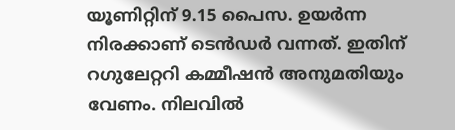യൂണിറ്റിന് 9.15 പൈസ. ഉയര്‍ന്ന നിരക്കാണ് ടെൻഡർ വന്നത്. ഇതിന് റഗുലേറ്ററി കമ്മീഷൻ അനുമതിയും വേണം. നിലവിൽ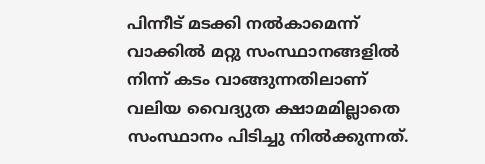പിന്നീട് മടക്കി നൽകാമെന്ന് വാക്കിൽ മറ്റു സംസ്ഥാനങ്ങളിൽ നിന്ന് കടം വാങ്ങുന്നതിലാണ് വലിയ വൈദ്യുത ക്ഷാമമില്ലാതെ സംസ്ഥാനം പിടിച്ചു നിൽക്കുന്നത്.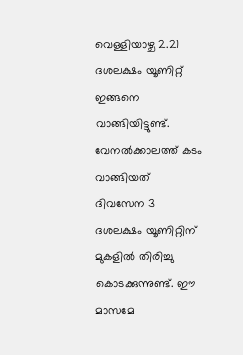വെള്ളിയാഴ്ച 2.21 ദശലക്ഷം യൂണിറ്റ് ഇങ്ങനെ വാങ്ങിയിട്ടുണ്ട്. വേനൽക്കാലത്ത് കടം വാങ്ങിയത് ദിവസേന 3 ദശലക്ഷം യൂണിറ്റിന് മുകളിൽ തിരിച്ചു കൊടക്കുന്നുണ്ട്. ഈ മാസമേ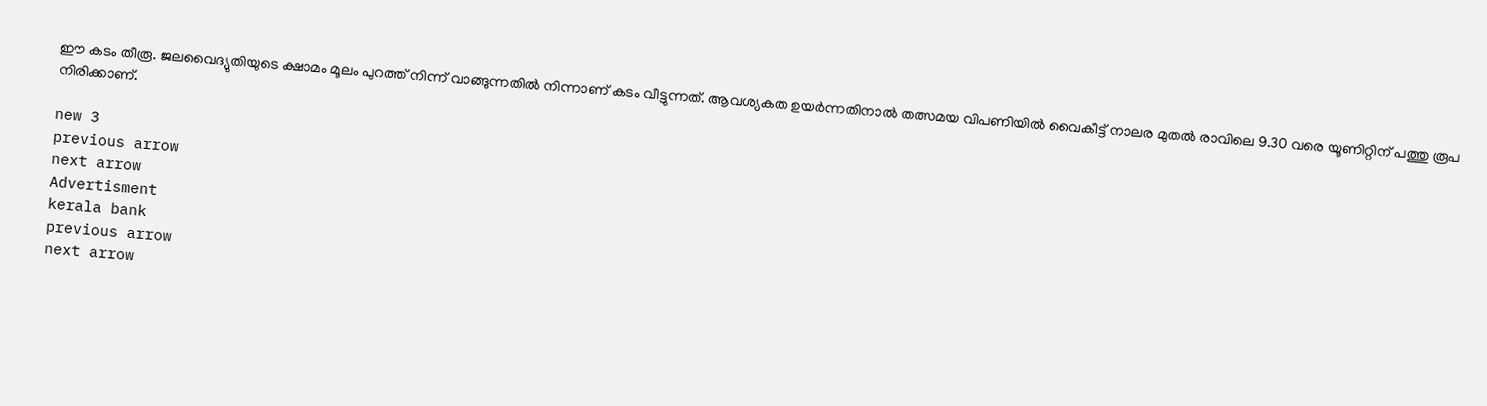ഈ കടം തീരൂ. ജലവൈദ്യുതിയുടെ ക്ഷാമം മൂലം പുറത്ത് നിന്ന് വാങ്ങുന്നതിൽ നിന്നാണ് കടം വീട്ടുന്നത്. ആവശ്യകത ഉയര്‍ന്നതിനാൽ തത്സമയ വിപണിയിൽ വൈകീട്ട് നാലര മുതൽ രാവിലെ 9.30 വരെ യൂണിറ്റിന് പത്തു രൂപ നിരിക്കാണ്.

new 3
previous arrow
next arrow
Advertisment
kerala bank
previous arrow
next arrow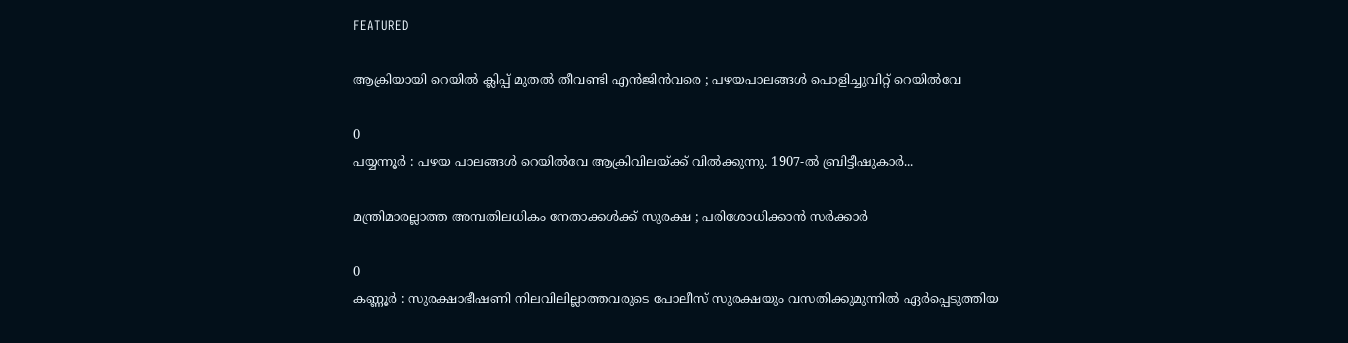FEATURED

ആക്രിയായി റെയിൽ ക്ലിപ്പ് മുതൽ തീവണ്ടി എൻജിൻവരെ ; പഴയപാലങ്ങൾ പൊളിച്ചുവിറ്റ്‌ റെയിൽവേ

0
പയ്യന്നൂർ : പഴയ പാലങ്ങൾ റെയിൽവേ ആക്രിവിലയ്ക്ക്‌ വിൽക്കുന്നു. 1907-ൽ ബ്രിട്ടീഷുകാർ...

മന്ത്രിമാരല്ലാത്ത അമ്പതിലധികം നേതാക്കൾക്ക് സുരക്ഷ ; പരിശോധിക്കാൻ സർക്കാർ

0
കണ്ണൂർ : സുരക്ഷാഭീഷണി നിലവിലില്ലാത്തവരുടെ പോലീസ് സുരക്ഷയും വസതിക്കുമുന്നിൽ ഏർപ്പെടുത്തിയ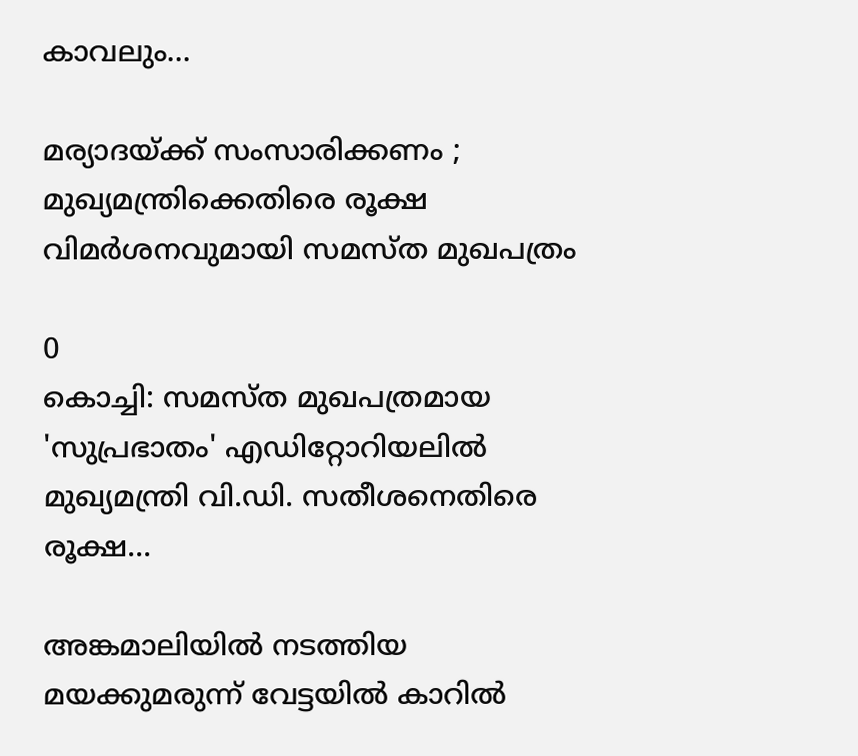കാവലും...

മര്യാദയ്ക്ക് സംസാരിക്കണം ; മുഖ്യമന്ത്രിക്കെതിരെ രൂക്ഷ വിമർശനവുമായി സമസ്ത മുഖപത്രം

0
കൊച്ചി: സമസ്ത മുഖപത്രമായ 'സുപ്രഭാതം' എഡിറ്റോറിയലിൽ മുഖ്യമന്ത്രി വി.ഡി. സതീശനെതിരെ രൂക്ഷ...

അങ്കമാലിയിൽ നടത്തിയ മയക്കുമരുന്ന് വേട്ടയിൽ കാറിൽ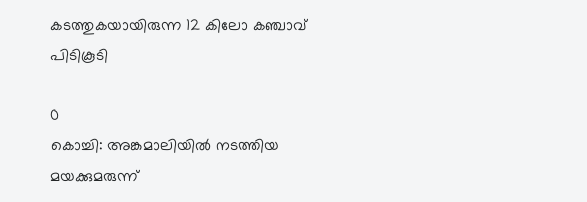കടത്തുകയായിരുന്ന 12 കിലോ കഞ്ചാവ് പിടികൂടി

0
കൊച്ചി: അങ്കമാലിയിൽ നടത്തിയ മയക്കുമരുന്ന്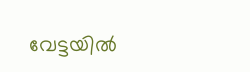വേട്ടയിൽ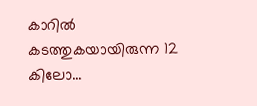കാറിൽ കടത്തുകയായിരുന്ന 12 കിലോ...